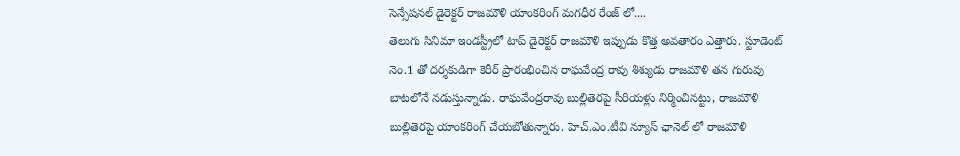సెన్సేషనల్ డైరెక్టర్ రాజమౌళి యాంకరింగ్ మగధీర రేంజ్ లో....
తెలుగు సినిమా ఇండస్ట్రీలో టాప్ డైరెక్టర్ రాజమౌళి ఇప్పుడు కొత్త అవతారం ఎత్తారు. స్టూడెంట్ నెం.1 తో దర్శకుడిగా కెరీర్ ప్రారంభించిన రాఘవేంద్ర రావు శిశ్యుడు రాజమౌళి తన గురువు బాటలోనే నడుస్తున్నాడు. రాఘవేంద్రరావు బుల్లితెరపై సీరియళ్లు నిర్మించినట్టు, రాజమౌళి బుల్లితెరపై యాంకరింగ్ చేయబోతున్నారు. హెచ్.ఎం.టీవి న్యూస్ ఛానెల్ లో రాజమౌళి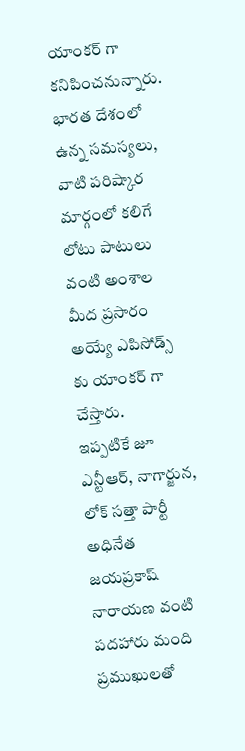యాంకర్ గా కనిపించనున్నారు. భారత దేశంలో ఉన్న సమస్యలు, వాటి పరిష్కార మార్గంలో కలిగే లోటు పాటులు వంటి అంశాల మీద ప్రసారం అయ్యే ఎపిసోడ్స్ కు యాంకర్ గా చేస్తారు.
ఇప్పటికే జూ ఎన్టీఆర్, నాగార్జున, లోక్ సత్తా పార్టీ అధినేత జయప్రకాష్ నారాయణ వంటి పదహారు మంది ప్రముఖులతో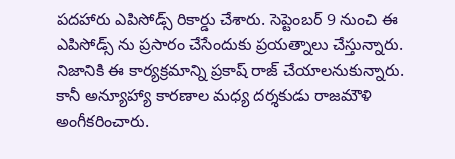పదహారు ఎపిసోడ్స్ రికార్డు చేశారు. సెప్టెంబర్ 9 నుంచి ఈ ఎపిసోడ్స్ ను ప్రసారం చేసేందుకు ప్రయత్నాలు చేస్తున్నారు. నిజానికి ఈ కార్యక్రమాన్ని ప్రకాష్ రాజ్ చేయాలనుకున్నారు. కానీ అన్యూహ్యా కారణాల మధ్య దర్శకుడు రాజమౌళి అంగీకరించారు.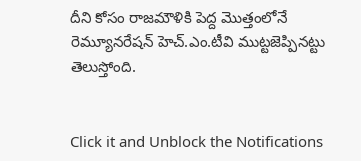దీని కోసం రాజమౌళికి పెద్ద మొత్తంలోనే రెమ్యూనరేషన్ హెచ్.ఎం.టీవి ముట్టజెప్పినట్టు తెలుస్తోంది.


Click it and Unblock the Notifications